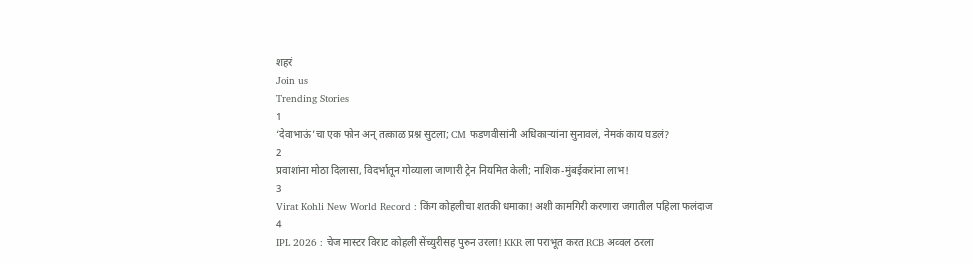शहरं
Join us
Trending Stories
1
‘देवाभाऊं’चा एक फोन अन् तत्काळ प्रश्न सुटला; CM फडणवीसांनी अधिकाऱ्यांना सुनावलं, नेमकं काय घडलं?
2
प्रवाशांना मोठा दिलासा, विदर्भातून गोव्याला जाणारी ट्रेन नियमित केली; नाशिक-मुंबईकरांना लाभ!
3
Virat Kohli New World Record : किंग कोहलीचा शतकी धमाका! अशी कामगिरी करणारा जगातील पहिला फलंदाज
4
IPL 2026 : चेज मास्टर विराट कोहली सेंच्युरीसह पुरुन उरला! KKR ला पराभूत करत RCB अव्वल ठरला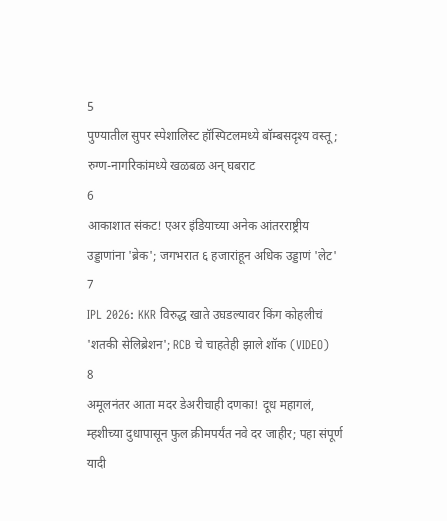5
पुण्यातील सुपर स्पेशालिस्ट हॉस्पिटलमध्ये बॉम्बसदृश्य वस्तू; रुग्ण-नागरिकांमध्ये खळबळ अन् घबराट
6
आकाशात संकट! एअर इंडियाच्या अनेक आंतरराष्ट्रीय उड्डाणांना 'ब्रेक'; जगभरात ६ हजारांहून अधिक उड्डाणं 'लेट'
7
IPL 2026: KKR विरुद्ध खाते उघडल्यावर किंग कोहलीचं 'शतकी सेलिब्रेशन'; RCB चे चाहतेही झाले शॉक (VIDEO)
8
अमूलनंतर आता मदर डेअरीचाही दणका! दूध महागलं, म्हशीच्या दुधापासून फुल क्रीमपर्यंत नवे दर जाहीर; पहा संपूर्ण यादी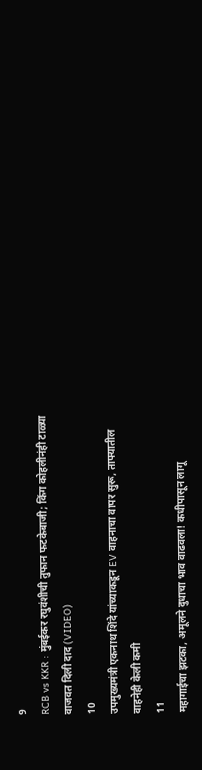9
RCB vs KKR : मुंबईकर रघुवंशीची तुफान फटकेबाजी; किंग कोहलीनंही टाळ्या वाजवत दिली दाद (VIDEO)
10
उपमुख्यमंत्री एकनाथ शिंदे यांच्याकडून EV वाहनाचा वापर सुरू, ताफ्यातील वाहनेही केली कमी
11
महागाईचा झटका, अमूलने दुधाचा भाव वाढवला! कधीपासून लागू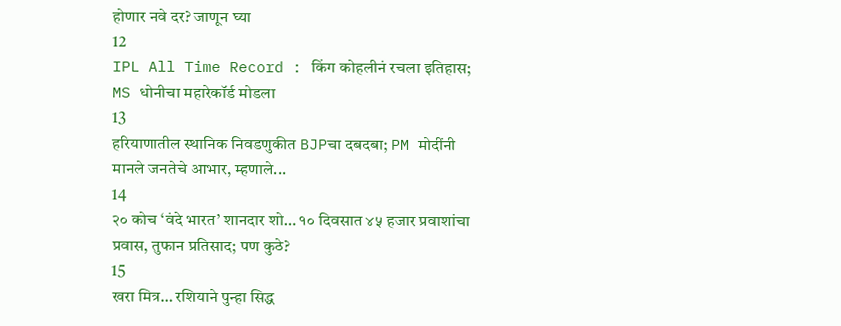होणार नवे दर? जाणून घ्या
12
IPL All Time Record : किंग कोहलीनं रचला इतिहास; MS धोनीचा महारेकॉर्ड मोडला
13
हरियाणातील स्थानिक निवडणुकीत BJPचा दबदबा; PM मोदींनी मानले जनतेचे आभार, म्हणाले...
14
२० कोच ‘वंदे भारत’ शानदार शो… १० दिवसात ४५ हजार प्रवाशांचा प्रवास, तुफान प्रतिसाद; पण कुठे?
15
खरा मित्र… रशियाने पुन्हा सिद्ध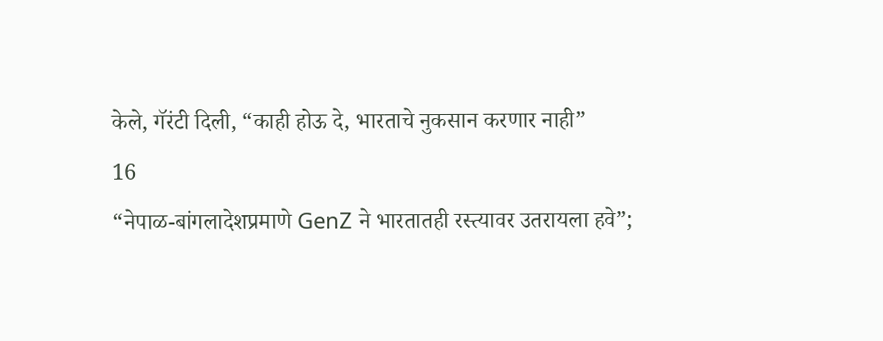केले, गॅरंटी दिली, “काही होऊ दे, भारताचे नुकसान करणार नाही”
16
“नेपाळ-बांगलादेशप्रमाणे GenZ ने भारतातही रस्त्यावर उतरायला हवे”;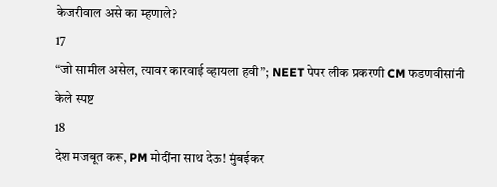केजरीवाल असे का म्हणाले?
17
“जो सामील असेल, त्यावर कारवाई व्हायला हवी”; NEET पेपर लीक प्रकरणी CM फडणवीसांनी केले स्पष्ट
18
देश मजबूत करू, PM मोदींना साथ देऊ! मुंबईकर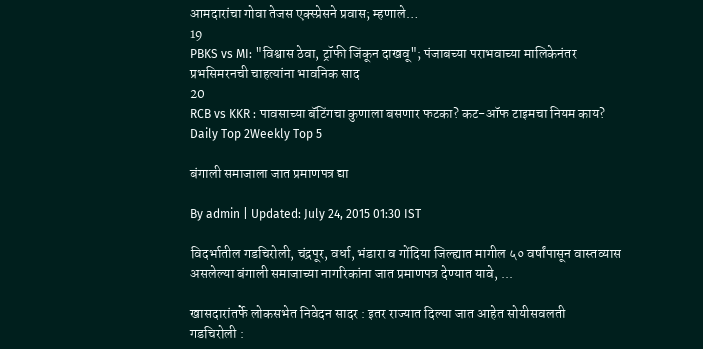आमदारांचा गोवा तेजस एक्स्प्रेसने प्रवास; म्हणाले…
19
PBKS vs MI: "विश्वास ठेवा, ट्रॉफी जिंकून दाखवू"; पंजाबच्या पराभवाच्या मालिकेनंतर प्रभसिमरनची चाहत्यांना भावनिक साद
20
RCB vs KKR : पावसाच्या बॅटिंगचा कुणाला बसणार फटका? कट-ऑफ टाइमचा नियम काय?
Daily Top 2Weekly Top 5

बंगाली समाजाला जात प्रमाणपत्र द्या

By admin | Updated: July 24, 2015 01:30 IST

विदर्भातील गडचिरोली, चंद्रपूर, वर्धा, भंडारा व गोंदिया जिल्ह्यात मागील ५० वर्षांपासून वास्तव्यास असलेल्या बंगाली समाजाच्या नागरिकांना जात प्रमाणपत्र देण्यात यावे, ...

खासदारांतर्फे लोकसभेत निवेदन सादर : इतर राज्यात दिल्या जात आहेत सोयीसवलती
गडचिरोली :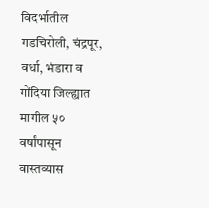विदर्भातील गडचिरोली, चंद्रपूर, वर्धा, भंडारा व गोंदिया जिल्ह्यात मागील ५० वर्षांपासून वास्तव्यास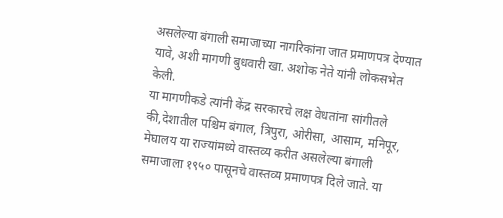असलेल्या बंगाली समाजाच्या नागरिकांना जात प्रमाणपत्र देण्यात यावे, अशी मागणी बुधवारी खा. अशोक नेते यांनी लोकसभेत केली.
या मागणीकडे त्यांनी केंद्र सरकारचे लक्ष वेधतांना सांगीतले की,देशातील पश्चिम बंगाल, त्रिपुरा, ओरीसा, आसाम, मनिपूर, मेघालय या राज्यांमध्ये वास्तव्य करीत असलेल्या बंगाली समाजाला १९५० पासूनचे वास्तव्य प्रमाणपत्र दिले जाते. या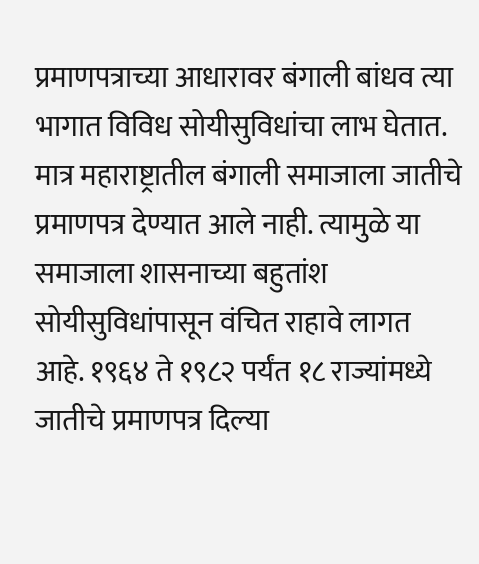प्रमाणपत्राच्या आधारावर बंगाली बांधव त्या भागात विविध सोयीसुविधांचा लाभ घेतात. मात्र महाराष्ट्रातील बंगाली समाजाला जातीचे प्रमाणपत्र देण्यात आले नाही. त्यामुळे या समाजाला शासनाच्या बहुतांश सोयीसुविधांपासून वंचित राहावे लागत आहे. १९६४ ते १९८२ पर्यंत १८ राज्यांमध्ये जातीचे प्रमाणपत्र दिल्या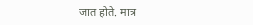जात होते. मात्र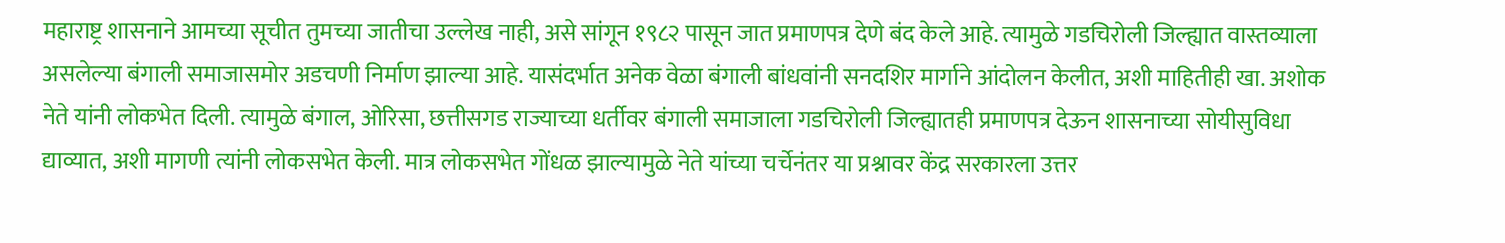महाराष्ट्र शासनाने आमच्या सूचीत तुमच्या जातीचा उल्लेख नाही, असे सांगून १९८२ पासून जात प्रमाणपत्र देणे बंद केले आहे. त्यामुळे गडचिरोली जिल्ह्यात वास्तव्याला असलेल्या बंगाली समाजासमोर अडचणी निर्माण झाल्या आहे. यासंदर्भात अनेक वेळा बंगाली बांधवांनी सनदशिर मार्गाने आंदोलन केलीत, अशी माहितीही खा. अशोक नेते यांनी लोकभेत दिली. त्यामुळे बंगाल, ओरिसा, छत्तीसगड राज्याच्या धर्तीवर बंगाली समाजाला गडचिरोली जिल्ह्यातही प्रमाणपत्र देऊन शासनाच्या सोयीसुविधा द्याव्यात, अशी मागणी त्यांनी लोकसभेत केली. मात्र लोकसभेत गोंधळ झाल्यामुळे नेते यांच्या चर्चेनंतर या प्रश्नावर केंद्र सरकारला उत्तर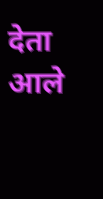देता आले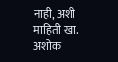नाही, अशी माहिती खा. अशोक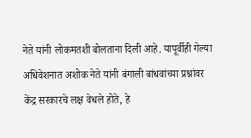नेते यांनी लोकमतशी बोलताना दिली आहे. यापूर्वीही गेल्या अधिवेशनात अशोक नेते यांनी बंगाली बांधवांच्या प्रश्नांवर केंद्र सरकारचे लक्ष वेधले होते, हे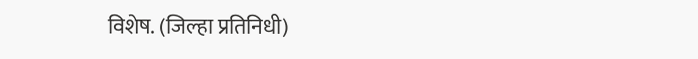विशेष. (जिल्हा प्रतिनिधी)